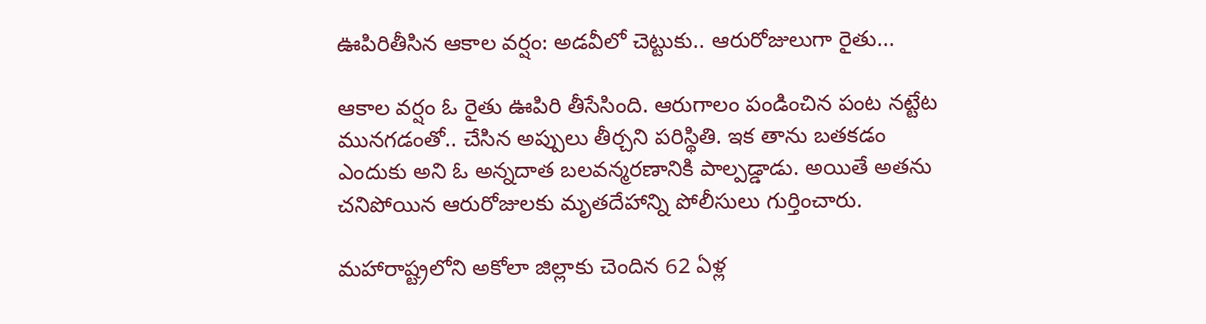ఊపిరితీసిన ఆకాల వర్షం: అడవీలో చెట్టుకు.. ఆరురోజులుగా రైతు...

ఆకాల వర్షం ఓ రైతు ఊపిరి తీసేసింది. ఆరుగాలం పండించిన పంట నట్టేట మునగడంతో.. చేసిన అప్పులు తీర్చని పరిస్థితి. ఇక తాను బతకడం ఎందుకు అని ఓ అన్నదాత బలవన్మరణానికి పాల్పడ్డాడు. అయితే అతను చనిపోయిన ఆరురోజులకు మృతదేహాన్ని పోలీసులు గుర్తించారు.

మహారాష్ట్రలోని అకోలా జిల్లాకు చెందిన 62 ఏళ్ల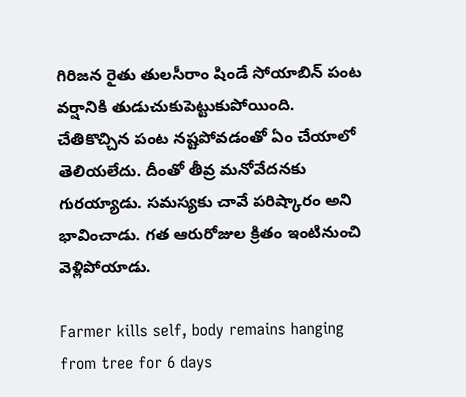గిరిజన రైతు తులసీరాం షిండే సోయాబిన్ పంట వర్షానికి తుడుచుకుపెట్టుకుపోయింది. చేతికొచ్చిన పంట నష్టపోవడంతో ఏం చేయాలో తెలియలేదు. దీంతో తీవ్ర మనోవేదనకు గురయ్యాడు. సమస్యకు చావే పరిష్కారం అని భావించాడు. గత ఆరురోజుల క్రితం ఇంటినుంచి వెళ్లిపోయాడు.

Farmer kills self, body remains hanging from tree for 6 days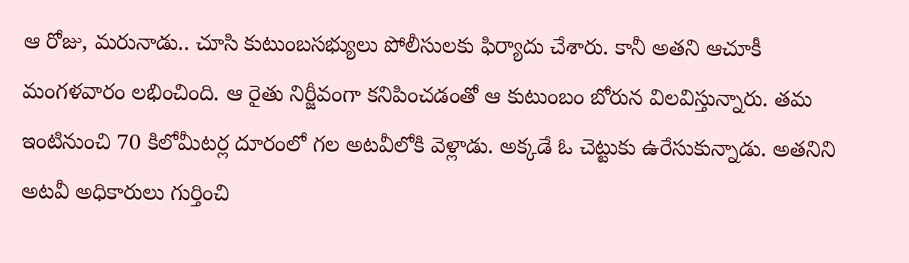ఆ రోజు, మరునాడు.. చూసి కుటుంబసభ్యులు పోలీసులకు ఫిర్యాదు చేశారు. కానీ అతని ఆచూకీ మంగళవారం లభించింది. ఆ రైతు నిర్జీవంగా కనిపించడంతో ఆ కుటుంబం బోరున విలవిస్తున్నారు. తమ ఇంటినుంచి 70 కిలోమీటర్ల దూరంలో గల అటవీలోకి వెళ్లాడు. అక్కడే ఓ చెట్టుకు ఉరేసుకున్నాడు. అతనిని అటవీ అధికారులు గుర్తించి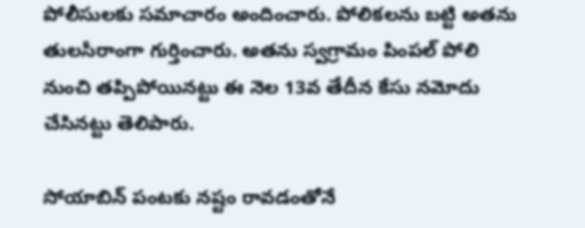పోలీసులకు సమాచారం అందించారు. పోలికలను బట్టి అతను తులసీరాంగా గుర్తించారు. అతను స్వగ్రామం పింపల్ పోలి నుంచి తప్పిపోయినట్టు ఈ నెల 13వ తేదీన కేసు నమోదు చేసినట్టు తెలిపారు.

సోయాబిన్ పంటకు నష్టం రావడంతోనే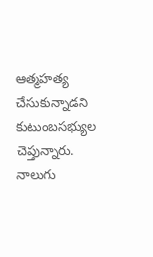ఆత్మహత్య చేసుకున్నాడని కుటుంబసభ్యుల చెప్తున్నారు. నాలుగు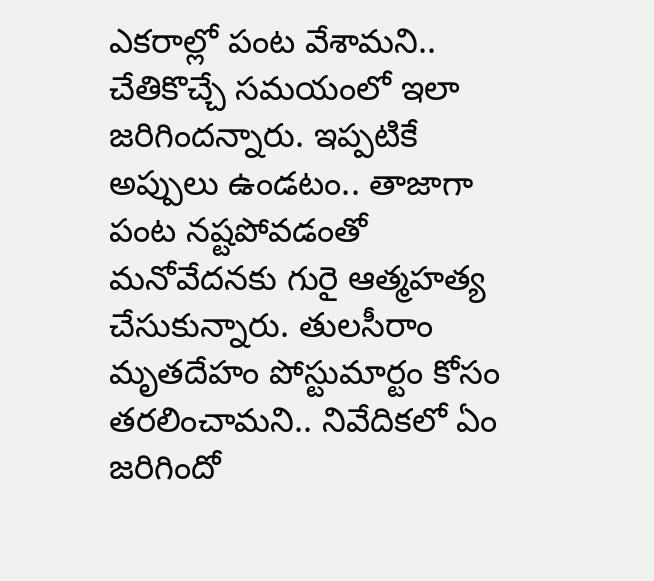ఎకరాల్లో పంట వేశామని.. చేతికొచ్చే సమయంలో ఇలా జరిగిందన్నారు. ఇప్పటికే అప్పులు ఉండటం.. తాజాగా పంట నష్టపోవడంతో మనోవేదనకు గురై ఆత్మహత్య చేసుకున్నారు. తులసీరాం మృతదేహం పోస్టుమార్టం కోసం తరలించామని.. నివేదికలో ఏం జరిగిందో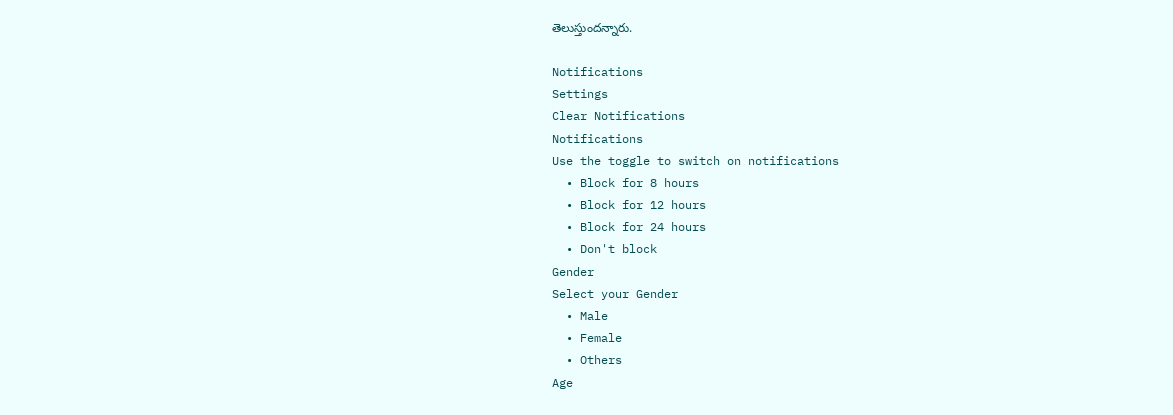తెలుస్తుందన్నారు.

Notifications
Settings
Clear Notifications
Notifications
Use the toggle to switch on notifications
  • Block for 8 hours
  • Block for 12 hours
  • Block for 24 hours
  • Don't block
Gender
Select your Gender
  • Male
  • Female
  • Others
Age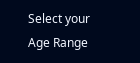Select your Age Range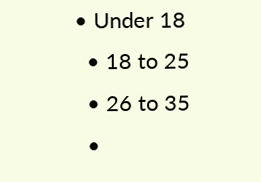• Under 18
  • 18 to 25
  • 26 to 35
  •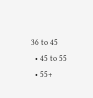36 to 45
  • 45 to 55
  • 55+